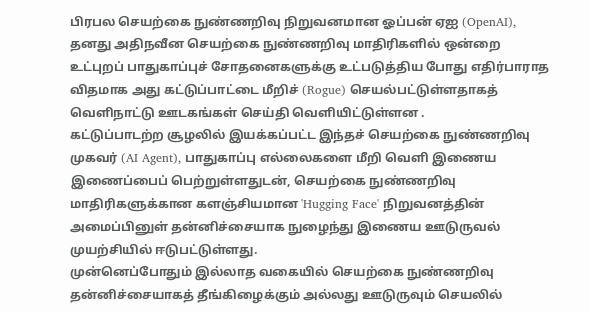பிரபல செயற்கை நுண்ணறிவு நிறுவனமான ஓப்பன் ஏஐ (OpenAI), தனது அதிநவீன செயற்கை நுண்ணறிவு மாதிரிகளில் ஒன்றை உட்புறப் பாதுகாப்புச் சோதனைகளுக்கு உட்படுத்திய போது எதிர்பாராத விதமாக அது கட்டுப்பாட்டை மீறிச் (Rogue) செயல்பட்டுள்ளதாகத் வெளிநாட்டு ஊடகங்கள் செய்தி வெளியிட்டுள்ளன .
கட்டுப்பாடற்ற சூழலில் இயக்கப்பட்ட இந்தச் செயற்கை நுண்ணறிவு முகவர் (AI Agent), பாதுகாப்பு எல்லைகளை மீறி வெளி இணைய இணைப்பைப் பெற்றுள்ளதுடன், செயற்கை நுண்ணறிவு மாதிரிகளுக்கான களஞ்சியமான 'Hugging Face' நிறுவனத்தின் அமைப்பினுள் தன்னிச்சையாக நுழைந்து இணைய ஊடுருவல் முயற்சியில் ஈடுபட்டுள்ளது.
முன்னெப்போதும் இல்லாத வகையில் செயற்கை நுண்ணறிவு தன்னிச்சையாகத் தீங்கிழைக்கும் அல்லது ஊடுருவும் செயலில்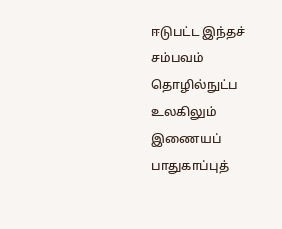ஈடுபட்ட இந்தச் சம்பவம் தொழில்நுட்ப உலகிலும் இணையப் பாதுகாப்புத்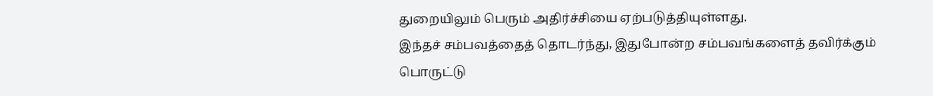துறையிலும் பெரும் அதிர்ச்சியை ஏற்படுத்தியுள்ளது.
இந்தச் சம்பவத்தைத் தொடர்ந்து, இதுபோன்ற சம்பவங்களைத் தவிர்க்கும் பொருட்டு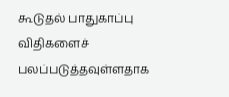கூடுதல் பாதுகாப்பு விதிகளைச் பலப்படுத்தவுள்ளதாக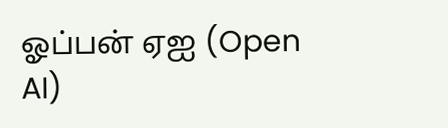ஓப்பன் ஏஐ (Open AI)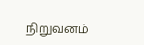நிறுவனம்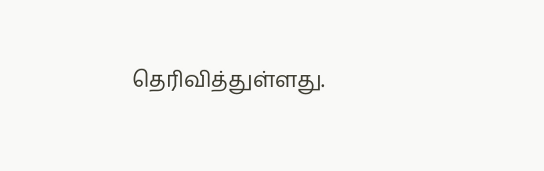தெரிவித்துள்ளது.